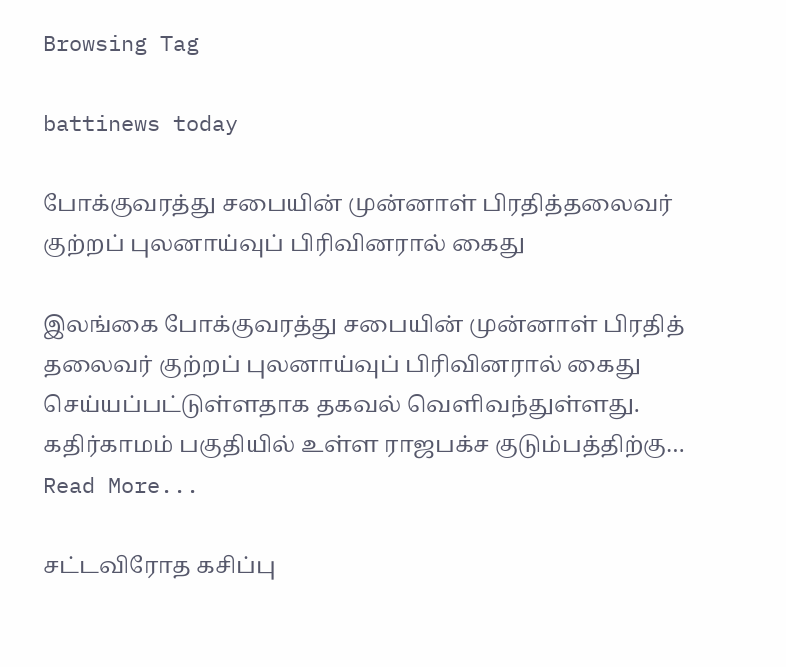Browsing Tag

battinews today

போக்குவரத்து சபையின் முன்னாள் பிரதித்தலைவர் குற்றப் புலனாய்வுப் பிரிவினரால் கைது

இலங்கை போக்குவரத்து சபையின் முன்னாள் பிரதித் தலைவர் குற்றப் புலனாய்வுப் பிரிவினரால் கைது செய்யப்பட்டுள்ளதாக தகவல் வெளிவந்துள்ளது. கதிர்காமம் பகுதியில் உள்ள ராஜபக்ச குடும்பத்திற்கு…
Read More...

சட்டவிரோத கசிப்பு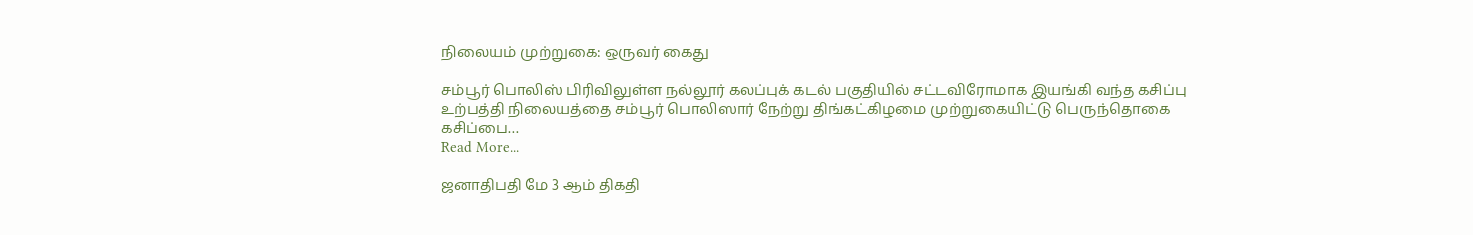நிலையம் முற்றுகை: ஒருவர் கைது

சம்பூர் பொலிஸ் பிரிவிலுள்ள நல்லூர் கலப்புக் கடல் பகுதியில் சட்டவிரோமாக இயங்கி வந்த கசிப்பு உற்பத்தி நிலையத்தை சம்பூர் பொலிஸார் நேற்று திங்கட்கிழமை முற்றுகையிட்டு பெருந்தொகை கசிப்பை…
Read More...

ஜனாதிபதி மே 3 ஆம் திகதி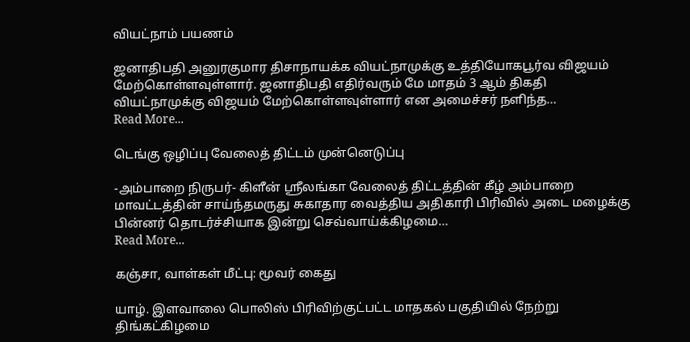வியட்நாம் பயணம்

ஜனாதிபதி அனுரகுமார திசாநாயக்க வியட்நாமுக்கு உத்தியோகபூர்வ விஜயம் மேற்கொள்ளவுள்ளார். ஜனாதிபதி எதிர்வரும் மே மாதம் 3 ஆம் திகதி வியட்நாமுக்கு விஜயம் மேற்கொள்ளவுள்ளார் என அமைச்சர் நளிந்த…
Read More...

டெங்கு ஒழிப்பு வேலைத் திட்டம் முன்னெடுப்பு

-அம்பாறை நிருபர்- கிளீன் ஸ்ரீலங்கா வேலைத் திட்டத்தின் கீழ் அம்பாறை மாவட்டத்தின் சாய்ந்தமருது சுகாதார வைத்திய அதிகாரி பிரிவில் அடை மழைக்கு பின்னர் தொடர்ச்சியாக இன்று செவ்வாய்க்கிழமை…
Read More...

கஞ்சா, வாள்கள் மீட்பு: மூவர் கைது

யாழ். இளவாலை பொலிஸ் பிரிவிற்குட்பட்ட மாதகல் பகுதியில் நேற்று திங்கட்கிழமை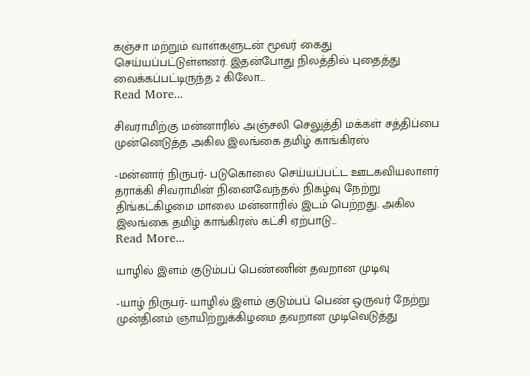கஞ்சா மற்றும் வாள்களுடன் மூவர் கைது செய்யப்பட்டுள்ளனர். இதன்போது நிலத்தில் புதைத்து வைக்கப்பட்டிருந்த 2 கிலோ…
Read More...

சிவராமிற்கு மன்னாரில் அஞ்சலி செலுத்தி மக்கள் சத்திப்பை முன்னெடுத்த அகில இலங்கை தமிழ் காங்கிரஸ்

-மன்னார் நிருபர்- படுகொலை செய்யப்பட்ட ஊடகவியலாளர் தராக்கி சிவராமின் நினைவேந்தல் நிகழ்வு நேற்று திங்கட்கிழமை மாலை மன்னாரில் இடம் பெற்றது. அகில இலங்கை தமிழ் காங்கிரஸ் கட்சி ஏற்பாடு…
Read More...

யாழில் இளம் குடும்பப் பெண்ணின் தவறான முடிவு

-யாழ் நிருபர்- யாழில் இளம் குடும்பப் பெண் ஒருவர் நேற்று முன்தினம் ஞாயிற்றுக்கிழமை தவறான முடிவெடுத்து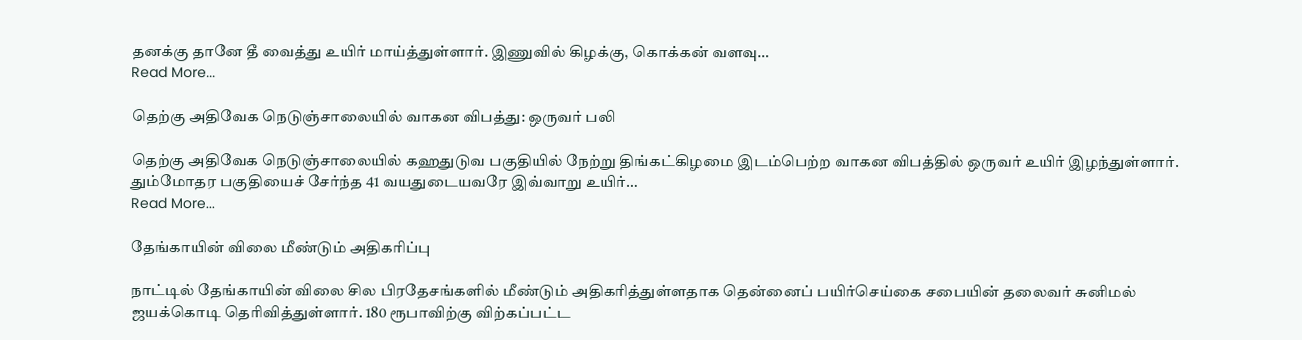தனக்கு தானே தீ வைத்து உயிர் மாய்த்துள்ளார். இணுவில் கிழக்கு, கொக்கன் வளவு…
Read More...

தெற்கு அதிவேக நெடுஞ்சாலையில் வாகன விபத்து: ஒருவர் பலி

தெற்கு அதிவேக நெடுஞ்சாலையில் கஹதுடுவ பகுதியில் நேற்று திங்கட்கிழமை இடம்பெற்ற வாகன விபத்தில் ஒருவர் உயிர் இழந்துள்ளார். தும்மோதர பகுதியைச் சேர்ந்த 41 வயதுடையவரே இவ்வாறு உயிர்…
Read More...

தேங்காயின் விலை மீண்டும் அதிகரிப்பு

நாட்டில் தேங்காயின் விலை சில பிரதேசங்களில் மீண்டும் அதிகரித்துள்ளதாக தென்னைப் பயிர்செய்கை சபையின் தலைவர் சுனிமல் ஜயக்கொடி தெரிவித்துள்ளார். 180 ரூபாவிற்கு விற்கப்பட்ட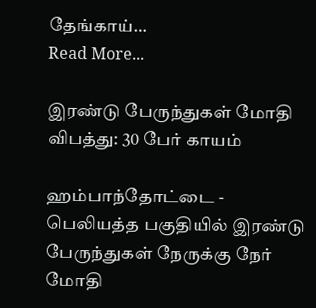தேங்காய்…
Read More...

இரண்டு பேருந்துகள் மோதி விபத்து: 30 பேர் காயம்

ஹம்பாந்தோட்டை - பெலியத்த பகுதியில் இரண்டு பேருந்துகள் நேருக்கு நேர் மோதி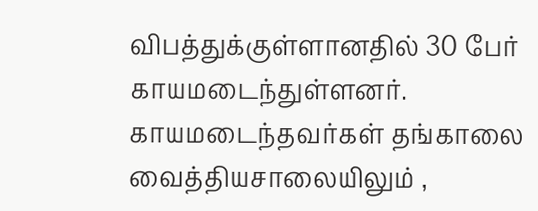விபத்துக்குள்ளானதில் 30 பேர் காயமடைந்துள்ளனர். காயமடைந்தவர்கள் தங்காலை வைத்தியசாலையிலும் ,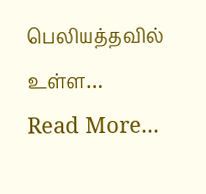பெலியத்தவில் உள்ள…
Read More...